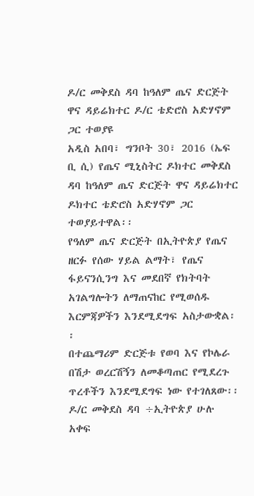ዶ/ር መቅደስ ዳባ ከዓለም ጤና ድርጅት ዋና ዳይሬክተር ዶ/ር ቴድሮስ አድሃኖም ጋር ተወያዩ
አዲስ አበባ፣ ግንቦት 30፣ 2016 (ኤፍ ቢ ሲ) የጤና ሚኒስትር ዶክተር መቅደስ ዳባ ከዓለም ጤና ድርጅት ዋና ዳይሬክተር ዶክተር ቴድሮስ አድሃኖም ጋር ተወያይተዋል፡፡
የዓለም ጤና ድርጅት በኢትዮጵያ የጤና ዘርፉ የሰው ሃይል ልማት፣ የጤና ፋይናንሲንግ እና መደበኛ የክትባት አገልግሎትን ለማጠናከር የሚወሰዱ እርምጃዎችን እንደሚደግፍ አስታውቋል፡፡
በተጨማሪም ድርጅቱ የወባ እና የኮሌራ በሽታ ወረርሽኝን ለመቆጣጠር የሚደረጉ ጥረቶችን እንደሚደግፍ ነው የተገለጸው፡፡
ዶ/ር መቅደስ ዳባ ÷ኢትዮጵያ ሁሉ አቀፍ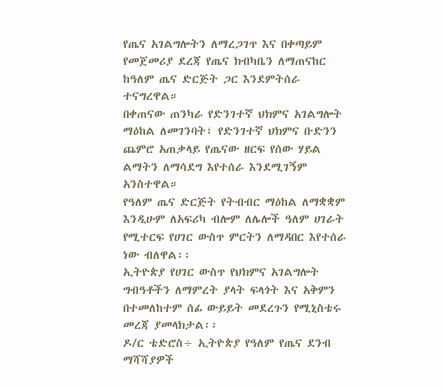የጤና አገልግሎትን ለማረጋገጥ እና በቀጣይም የመጀመሪያ ደረጃ የጤና ክብካቤን ለማጠናከር ከዓለም ጤና ድርጅት ጋር እንደምትሰራ ተናግረዋል።
በቀጠናው ጠንካራ የድንገተኛ ህክምና አገልግሎት ማዕከል ለመገንባት፣ የድንገተኛ ህክምና ቡድንን ጨምሮ አጠቃላይ የጤናው ዘርፍ የሰው ሃይል ልማትን ለማሳደግ እየተሰራ እንደሚገኝም አንስተዋል።
የዓለም ጤና ድርጅት የትብብር ማዕከል ለማቋቋም እንዲሁም ለአፍሪካ ብሎም ለሌሎች ዓለም ሀገራት የሚተርፍ የሀገር ውስጥ ምርትን ለማዳበር እየተሰራ ነው ብለዋል፡፡
ኢትዮጵያ የሀገር ውስጥ የህክምና አገልግሎት ግብዓቶችን ለማምረት ያላት ፍላጎት እና አቅምን በተመለከተም ሰፊ ውይይት መደረጉን የሚኒስቴሩ መረጃ ያመላክታል፡፡
ዶ/ር ቴድሮስ÷ ኢትዮጵያ የዓለም የጤና ደንብ ማሻሻያዎች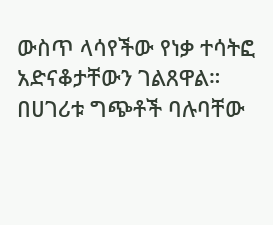ውስጥ ላሳየችው የነቃ ተሳትፎ አድናቆታቸውን ገልጸዋል።
በሀገሪቱ ግጭቶች ባሉባቸው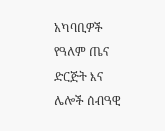አካባቢዎች የዓለም ጤና ድርጅት እና ሌሎች ሰብዓዊ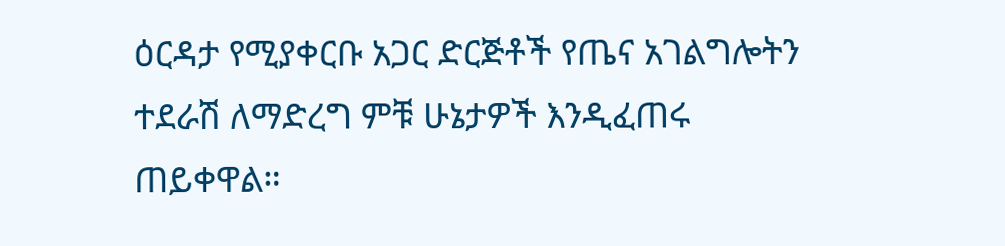ዕርዳታ የሚያቀርቡ አጋር ድርጅቶች የጤና አገልግሎትን ተደራሽ ለማድረግ ምቹ ሁኔታዎች እንዲፈጠሩ ጠይቀዋል።